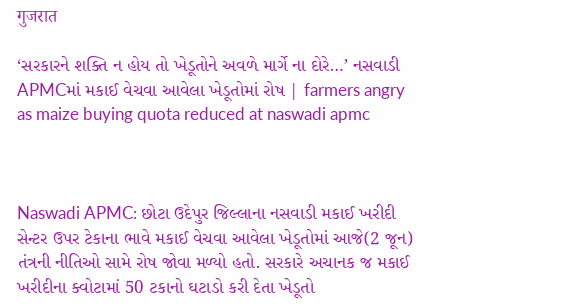गुजरात

‘સરકારને શક્તિ ન હોય તો ખેડૂતોને અવળે માર્ગે ના દોરે…’ નસવાડી APMCમાં મકાઈ વેચવા આવેલા ખેડૂતોમાં રોષ | farmers angry as maize buying quota reduced at naswadi apmc



Naswadi APMC: છોટા ઉદેપુર જિલ્લાના નસવાડી મકાઈ ખરીદી સેન્ટર ઉપર ટેકાના ભાવે મકાઈ વેચવા આવેલા ખેડૂતોમાં આજે(2 જૂન) તંત્રની નીતિઓ સામે રોષ જોવા મળ્યો હતો. સરકારે અચાનક જ મકાઈ ખરીદીના ક્વોટામાં 50 ટકાનો ઘટાડો કરી દેતા ખેડૂતો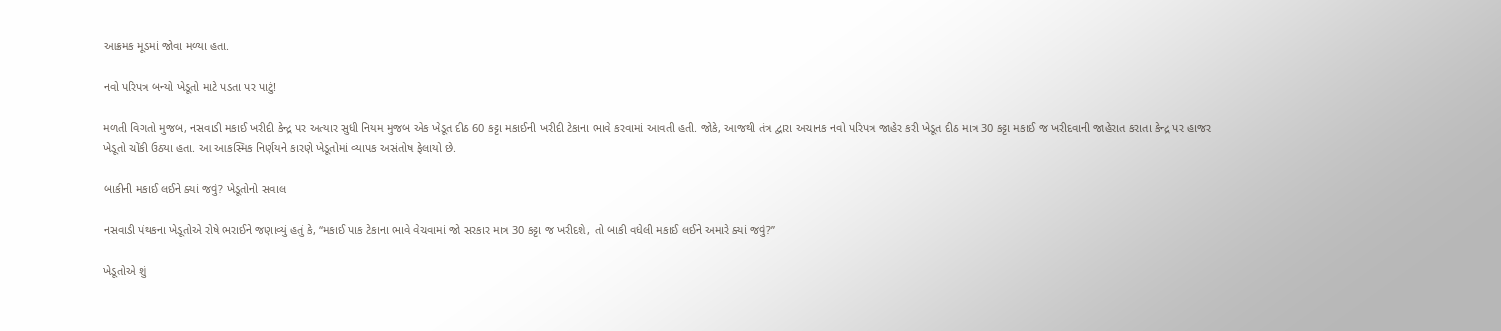આક્રમક મૂડમાં જોવા મળ્યા હતા.

નવો પરિપત્ર બન્યો ખેડૂતો માટે પડતા પર પાટું!

મળતી વિગતો મુજબ, નસવાડી મકાઈ ખરીદી કેન્દ્ર પર અત્યાર સુધી નિયમ મુજબ એક ખેડૂત દીઠ 60 કટ્ટા મકાઈની ખરીદી ટેકાના ભાવે કરવામાં આવતી હતી. જોકે, આજથી તંત્ર દ્વારા અચાનક નવો પરિપત્ર જાહેર કરી ખેડૂત દીઠ માત્ર 30 કટ્ટા મકાઈ જ ખરીદવાની જાહેરાત કરાતા કેન્દ્ર પર હાજર ખેડૂતો ચોંકી ઉઠ્યા હતા. આ આકસ્મિક નિર્ણયને કારણે ખેડૂતોમાં વ્યાપક અસંતોષ ફેલાયો છે.

બાકીની મકાઈ લઈને ક્યાં જવું? ખેડૂતોનો સવાલ

નસવાડી પંથકના ખેડૂતોએ રોષે ભરાઈને જણાવ્યું હતું કે, “મકાઈ પાક ટેકાના ભાવે વેચવામાં જો સરકાર માત્ર 30 કટ્ટા જ ખરીદશે, તો બાકી વધેલી મકાઈ લઈને અમારે ક્યાં જવું?”

ખેડૂતોએ શું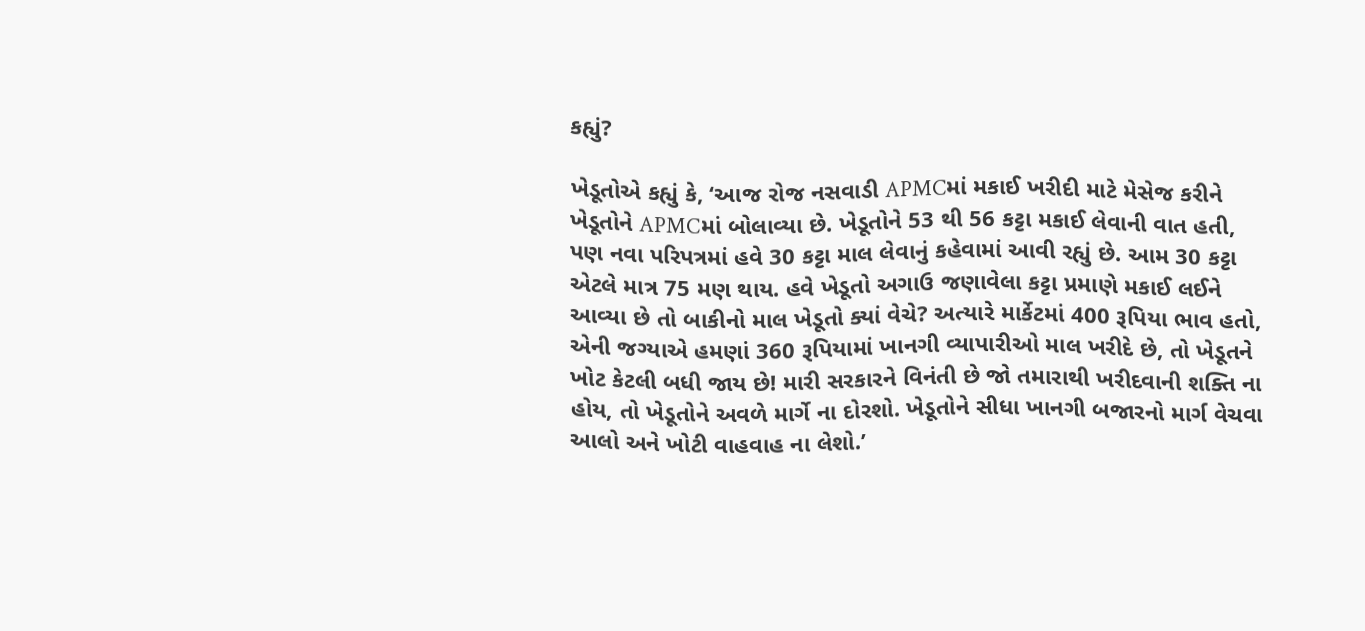કહ્યું?

ખેડૂતોએ કહ્યું કે, ‘આજ રોજ નસવાડી APMCમાં મકાઈ ખરીદી માટે મેસેજ કરીને ખેડૂતોને APMCમાં બોલાવ્યા છે. ખેડૂતોને 53 થી 56 કટ્ટા મકાઈ લેવાની વાત હતી, પણ નવા પરિપત્રમાં હવે 30 કટ્ટા માલ લેવાનું કહેવામાં આવી રહ્યું છે. આમ 30 કટ્ટા એટલે માત્ર 75 મણ થાય. હવે ખેડૂતો અગાઉ જણાવેલા કટ્ટા પ્રમાણે મકાઈ લઈને આવ્યા છે તો બાકીનો માલ ખેડૂતો ક્યાં વેચે? અત્યારે માર્કેટમાં 400 રૂપિયા ભાવ હતો, એની જગ્યાએ હમણાં 360 રૂપિયામાં ખાનગી વ્યાપારીઓ માલ ખરીદે છે, તો ખેડૂતને ખોટ કેટલી બધી જાય છે! મારી સરકારને વિનંતી છે જો તમારાથી ખરીદવાની શક્તિ ના હોય, તો ખેડૂતોને અવળે માર્ગે ના દોરશો. ખેડૂતોને સીધા ખાનગી બજારનો માર્ગ વેચવા આલો અને ખોટી વાહવાહ ના લેશો.’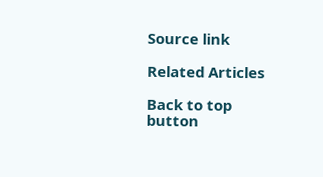Source link

Related Articles

Back to top button